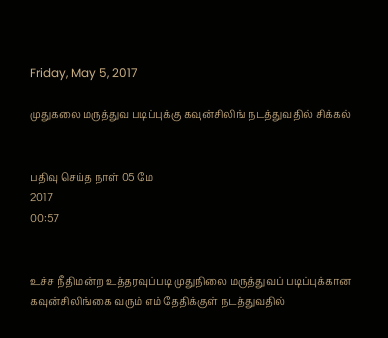Friday, May 5, 2017

முதுகலை மருத்துவ படிப்புக்கு கவுன்சிலிங் நடத்துவதில் சிக்கல்


பதிவு செய்த நாள் 05 மே
2017
00:57


உச்ச நீதிமன்ற உத்தரவுப்படி முதுநிலை மருத்துவப் படிப்புக்கான கவுன்சிலிங்கை வரும் ௭ம் தேதிக்குள் நடத்துவதில்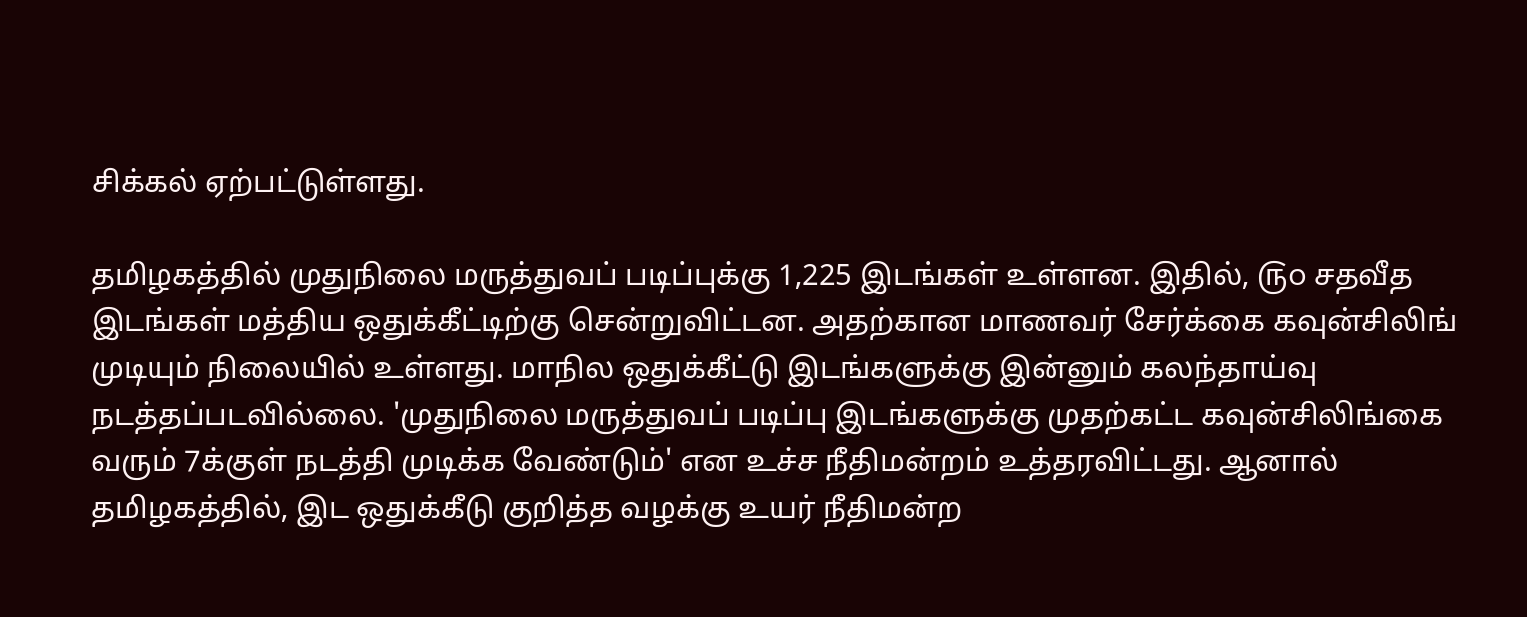சிக்கல் ஏற்பட்டுள்ளது.

தமிழகத்தில் முதுநிலை மருத்துவப் படிப்புக்கு 1,225 இடங்கள் உள்ளன. இதில், ௫௦ சதவீத இடங்கள் மத்திய ஒதுக்கீட்டிற்கு சென்றுவிட்டன. அதற்கான மாணவர் சேர்க்கை கவுன்சிலிங் முடியும் நிலையில் உள்ளது. மாநில ஒதுக்கீட்டு இடங்களுக்கு இன்னும் கலந்தாய்வு நடத்தப்படவில்லை. 'முதுநிலை மருத்துவப் படிப்பு இடங்களுக்கு முதற்கட்ட கவுன்சிலிங்கை வரும் 7க்குள் நடத்தி முடிக்க வேண்டும்' என உச்ச நீதிமன்றம் உத்தரவிட்டது. ஆனால் தமிழகத்தில், இட ஒதுக்கீடு குறித்த வழக்கு உயர் நீதிமன்ற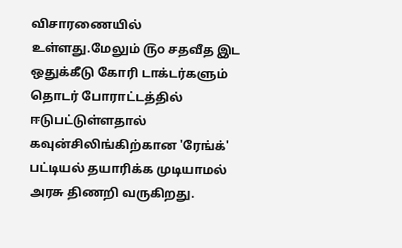விசாரணையில் உள்ளது.மேலும் ௫௦ சதவீத இட ஒதுக்கீடு கோரி டாக்டர்களும் தொடர் போராட்டத்தில் ஈடுபட்டுள்ளதால் கவுன்சிலிங்கிற்கான 'ரேங்க்' பட்டியல் தயாரிக்க முடியாமல் அரசு திணறி வருகிறது.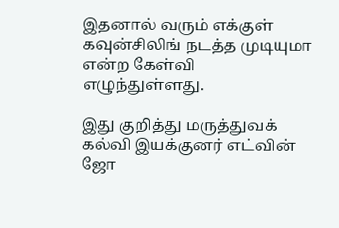இதனால் வரும் ௭க்குள் கவுன்சிலிங் நடத்த முடியுமா என்ற கேள்வி எழுந்துள்ளது.

இது குறித்து மருத்துவக் கல்வி இயக்குனர் எட்வின் ஜோ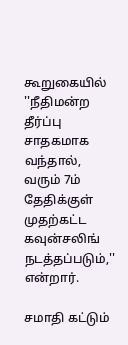கூறுகையில் ''நீதிமன்ற தீர்ப்பு சாதகமாக வந்தால், வரும் 7ம் தேதிக்குள் முதற்கட்ட கவுன்சலிங் நடத்தப்படும்,'' என்றார்.

சமாதி கட்டும்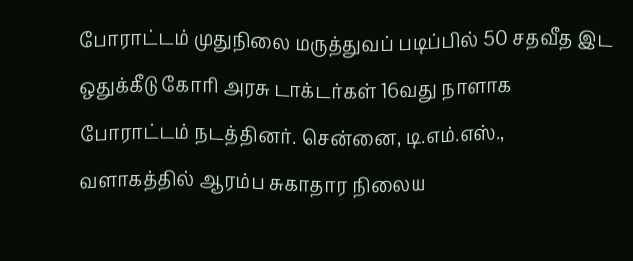போராட்டம் முதுநிலை மருத்துவப் படிப்பில் 50 சதவீத இட ஒதுக்கீடு கோரி அரசு டாக்டர்கள் 16வது நாளாக போராட்டம் நடத்தினர். சென்னை, டி.எம்.எஸ்., வளாகத்தில் ஆரம்ப சுகாதார நிலைய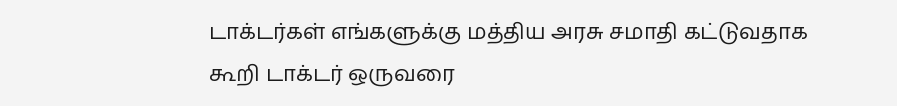டாக்டர்கள் எங்களுக்கு மத்திய அரசு சமாதி கட்டுவதாக கூறி டாக்டர் ஒருவரை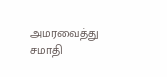அமரவைத்து சமாதி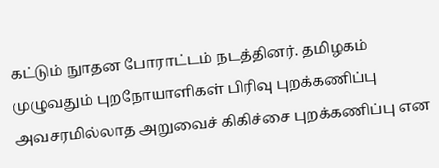கட்டும் நுாதன போராட்டம் நடத்தினர். தமிழகம் முழுவதும் புறநோயாளிகள் பிரிவு புறக்கணிப்பு அவசரமில்லாத அறுவைச் கிகிச்சை புறக்கணிப்பு என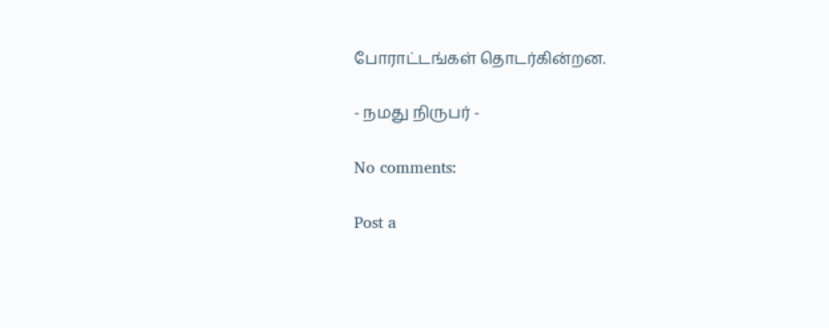போராட்டங்கள் தொடர்கின்றன.

- நமது நிருபர் -

No comments:

Post a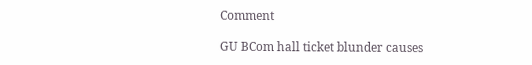Comment

GU BCom hall ticket blunder causes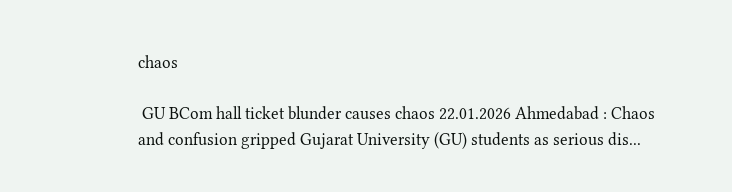chaos

 GU BCom hall ticket blunder causes chaos 22.01.2026 Ahmedabad : Chaos and confusion gripped Gujarat University (GU) students as serious dis...